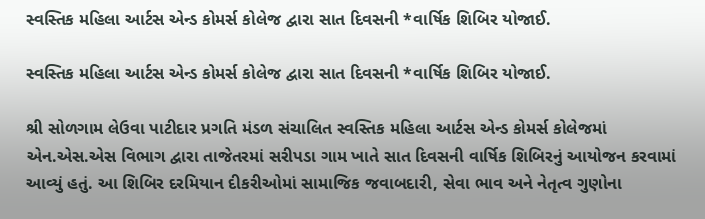સ્વસ્તિક મહિલા આર્ટસ એન્ડ કોમર્સ કોલેજ દ્વારા સાત દિવસની *વાર્ષિક શિબિર યોજાઈ.

સ્વસ્તિક મહિલા આર્ટસ એન્ડ કોમર્સ કોલેજ દ્વારા સાત દિવસની *વાર્ષિક શિબિર યોજાઈ.

શ્રી સોળગામ લેઉવા પાટીદાર પ્રગતિ મંડળ સંચાલિત સ્વસ્તિક મહિલા આર્ટસ એન્ડ કોમર્સ કોલેજમાં એન.એસ.એસ વિભાગ દ્વારા તાજેતરમાં સરીપડા ગામ ખાતે સાત દિવસની વાર્ષિક શિબિરનું આયોજન કરવામાં આવ્યું હતું. આ શિબિર દરમિયાન દીકરીઓમાં સામાજિક જવાબદારી, સેવા ભાવ અને નેતૃત્વ ગુણોના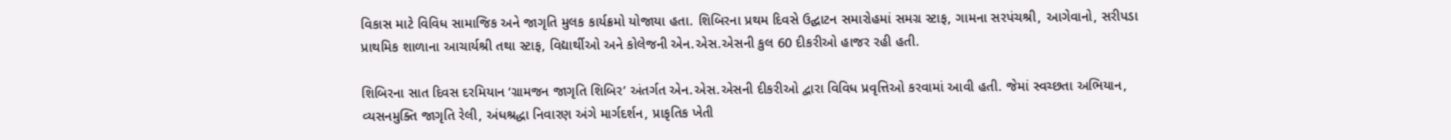વિકાસ માટે વિવિધ સામાજિક અને જાગૃતિ મુલક કાર્યક્રમો યોજાયા હતા. શિબિરના પ્રથમ દિવસે ઉદ્ઘાટન સમારોહમાં સમગ્ર સ્ટાફ, ગામના સરપંચશ્રી, આગેવાનો, સરીપડા પ્રાથમિક શાળાના આચાર્યશ્રી તથા સ્ટાફ, વિદ્યાર્થીઓ અને કોલેજની એન.એસ.એસની કુલ 60 દીકરીઓ હાજર રહી હતી.

શિબિરના સાત દિવસ દરમિયાન ‘ગ્રામજન જાગૃતિ શિબિર’ અંતર્ગત એન.એસ.એસની દીકરીઓ દ્વારા વિવિધ પ્રવૃત્તિઓ કરવામાં આવી હતી. જેમાં સ્વચ્છતા અભિયાન, વ્યસનમુક્તિ જાગૃતિ રેલી, અંધશ્રદ્ધા નિવારણ અંગે માર્ગદર્શન, પ્રાકૃતિક ખેતી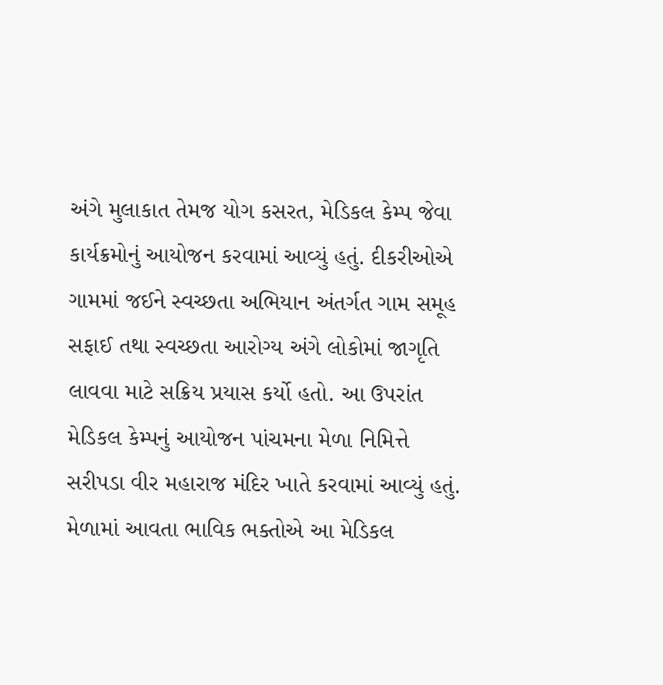અંગે મુલાકાત તેમજ યોગ કસરત, મેડિકલ કેમ્પ જેવા કાર્યક્રમોનું આયોજન કરવામાં આવ્યું હતું. દીકરીઓએ ગામમાં જઈને સ્વચ્છતા અભિયાન અંતર્ગત ગામ સમૂહ સફાઈ તથા સ્વચ્છતા આરોગ્ય અંગે લોકોમાં જાગૃતિ લાવવા માટે સક્રિય પ્રયાસ કર્યો હતો. આ ઉપરાંત મેડિકલ કેમ્પનું આયોજન પાંચમના મેળા નિમિત્તે સરીપડા વીર મહારાજ મંદિર ખાતે કરવામાં આવ્યું હતું. મેળામાં આવતા ભાવિક ભક્તોએ આ મેડિકલ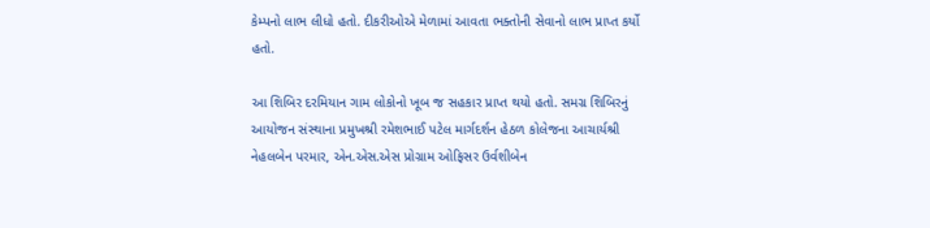કેમ્પનો લાભ લીધો હતો. દીકરીઓએ મેળામાં આવતા ભક્તોની સેવાનો લાભ પ્રાપ્ત કર્યો હતો.

આ શિબિર દરમિયાન ગામ લોકોનો ખૂબ જ સહકાર પ્રાપ્ત થયો હતો. સમગ્ર શિબિરનું આયોજન સંસ્થાના પ્રમુખશ્રી રમેશભાઈ પટેલ માર્ગદર્શન હેઠળ કોલેજના આચાર્યશ્રી નેહલબેન પરમાર, એન.એસ.એસ પ્રોગ્રામ ઓફિસર ઉર્વશીબેન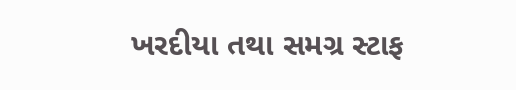ખરદીયા તથા સમગ્ર સ્ટાફ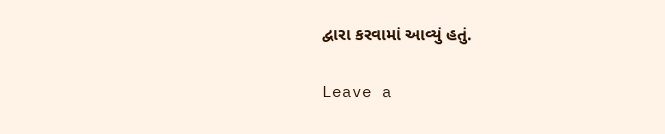દ્વારા કરવામાં આવ્યું હતું.

Leave a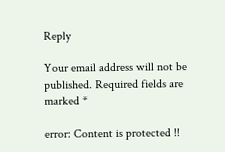Reply

Your email address will not be published. Required fields are marked *

error: Content is protected !!